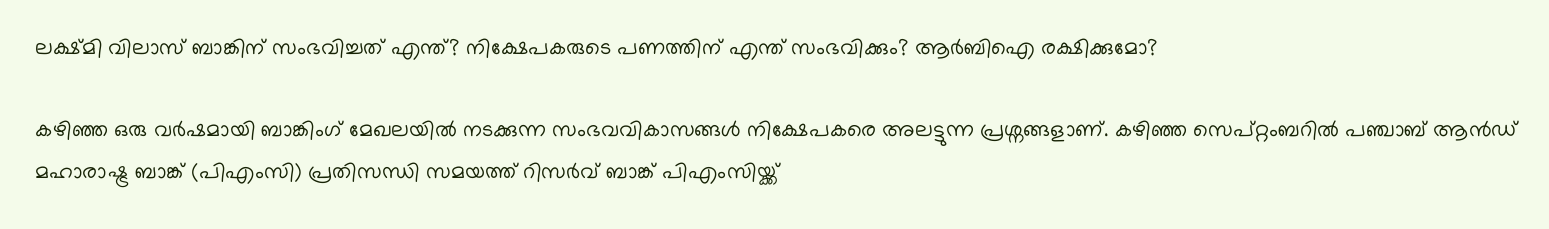ലക്ഷ്മി വിലാസ് ബാങ്കിന് സംഭവിച്ചത് എന്ത്? നിക്ഷേപകരുടെ പണത്തിന് എന്ത് സംഭവിക്കും? ആർബിഐ രക്ഷിക്കുമോ?

കഴിഞ്ഞ ഒരു വർഷമായി ബാങ്കിംഗ് മേഖലയിൽ നടക്കുന്ന സംഭവവികാസങ്ങൾ നിക്ഷേപകരെ അലട്ടുന്ന പ്രശ്നങ്ങളാണ്. കഴിഞ്ഞ സെപ്റ്റംബറിൽ പഞ്ചാബ് ആൻഡ് മഹാരാഷ്ട്ര ബാങ്ക് (പിഎംസി) പ്രതിസന്ധി സമയത്ത് റിസർവ് ബാങ്ക് പിഎംസിയ്ക്ക്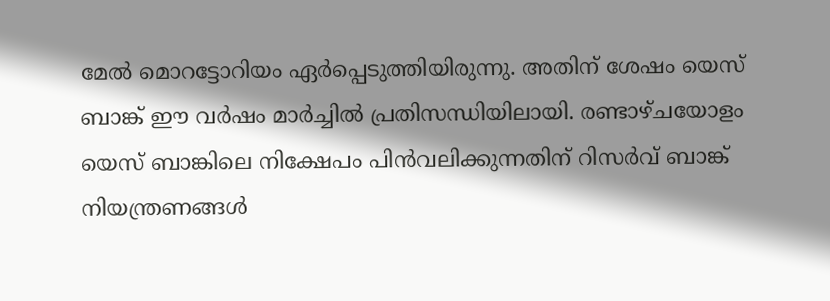മേൽ മൊറട്ടോറിയം ഏർപ്പെടുത്തിയിരുന്നു. അതിന് ശേഷം യെസ് ബാങ്ക് ഈ വർഷം മാർച്ചിൽ പ്രതിസന്ധിയിലായി. രണ്ടാഴ്ചയോളം യെസ് ബാങ്കിലെ നിക്ഷേപം പിൻവലിക്കുന്നതിന് റിസർവ് ബാങ്ക് നിയന്ത്രണങ്ങൾ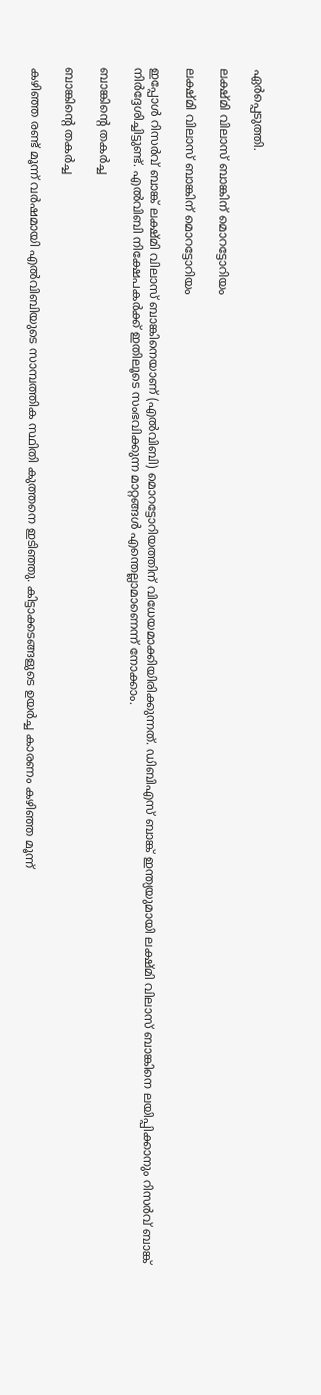ഏർപ്പെടുത്തി.

ലക്ഷ്മി വിലാസ് ബാങ്കിന് മൊറട്ടോറിയം

ലക്ഷ്മി വിലാസ് ബാങ്കിന് മൊറട്ടോറിയം

ഇപ്പോൾ റിസർവ് ബാങ്ക് ലക്ഷ്മി വിലാസ് ബാങ്കിനെയാണ് (എൽവിബി) മൊറട്ടോറിയത്തിന് വിധേയമാക്കിയിരിക്കുന്നത്. ഡിബിഎസ് ബാങ്ക് ഇന്ത്യയുമായി ലക്ഷ്മി വിലാസ് ബാങ്കിനെ ലയിപ്പിക്കാനും റിസർവ് ബാങ്ക് നിർദ്ദേശിച്ചിട്ടുണ്ട്. എൽ‌വി‌ബി നിക്ഷേപകർക്ക് ഇതിലൂടെ സംഭവിക്കുന്ന മാറ്റങ്ങൾ എന്തെല്ലാമാണെന്ന് നോക്കാം.

ബാങ്കിന്റെ തകർച്ച

ബാങ്കിന്റെ തകർച്ച

കഴിഞ്ഞ രണ്ട് മൂന്ന് വർഷമായി എൽവിബിയുടെ സാമ്പത്തിക സ്ഥിതി കുത്തനെ ഇടിഞ്ഞു. കിട്ടാക്കടങ്ങളുടെ ഉയർച്ച കാരണം കഴിഞ്ഞ മൂന്ന്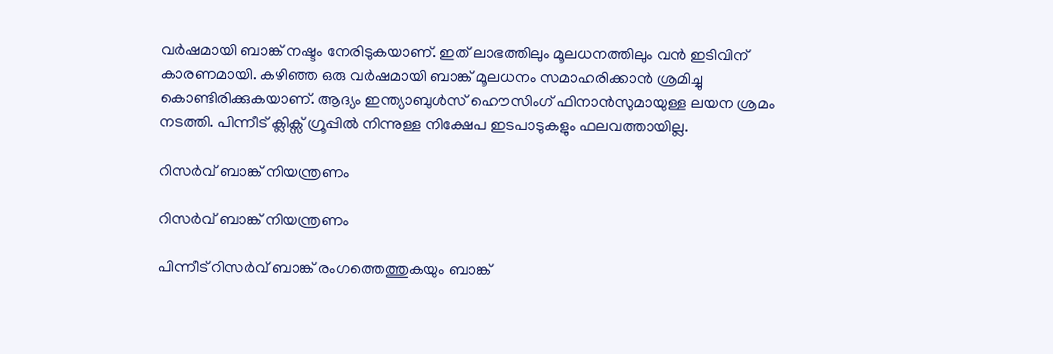വർഷമായി ബാങ്ക് നഷ്ടം നേരിടുകയാണ്. ഇത് ലാഭത്തിലും മൂലധനത്തിലും വൻ ഇടിവിന് കാരണമായി. കഴിഞ്ഞ ഒരു വർഷമായി ബാങ്ക് മൂലധനം സമാഹരിക്കാൻ ശ്രമിച്ചു കൊണ്ടിരിക്കുകയാണ്. ആദ്യം ഇന്ത്യാബുൾസ് ഹൌസിംഗ് ഫിനാൻസുമായുള്ള ലയന ശ്രമം നടത്തി. പിന്നീട് ക്ലിക്സ് ഗ്രൂപ്പിൽ നിന്നുള്ള നിക്ഷേപ ഇടപാടുകളും ഫലവത്തായില്ല.

റിസർവ് ബാങ്ക് നിയന്ത്രണം

റിസർവ് ബാങ്ക് നിയന്ത്രണം

പിന്നീട് റിസർവ് ബാങ്ക് രംഗത്തെത്തുകയും ബാങ്ക്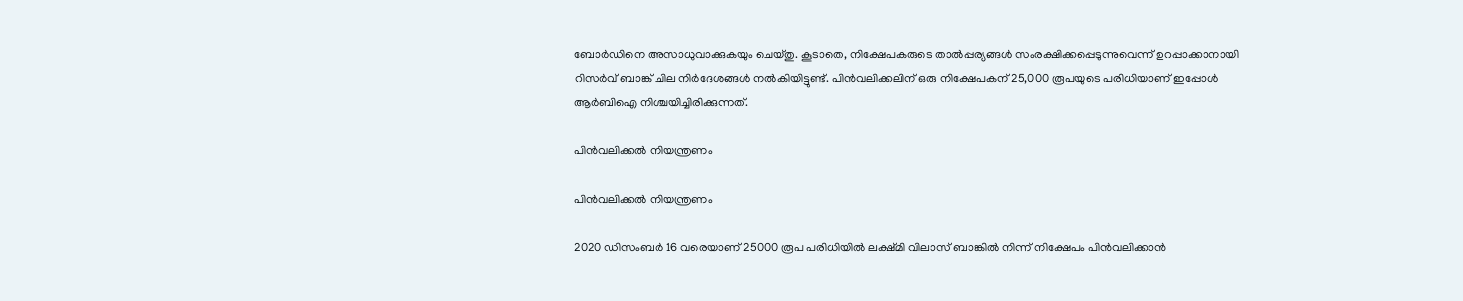ബോർഡിനെ അസാധുവാക്കുകയും ചെയ്തു. കൂടാതെ, നിക്ഷേപകരുടെ താൽ‌പ്പര്യങ്ങൾ‌ സംരക്ഷിക്കപ്പെടുന്നുവെന്ന് ഉറപ്പാക്കാനായി റിസർവ് ബാങ്ക് ചില നിർദേശങ്ങൾ നൽകിയിട്ടുണ്ട്. പിൻവലിക്കലിന് ഒരു നിക്ഷേപകന് 25,000 രൂപയുടെ പരിധിയാണ് ഇപ്പോൾ ആർബിഐ നിശ്ചയിച്ചിരിക്കുന്നത്.

പിൻവലിക്കൽ നിയന്ത്രണം

പിൻവലിക്കൽ നിയന്ത്രണം

2020 ഡിസംബർ 16 വരെയാണ് 25000 രൂപ പരിധിയിൽ ലക്ഷ്മി വിലാസ് ബാങ്കിൽ നിന്ന് നിക്ഷേപം പിൻവലിക്കാൻ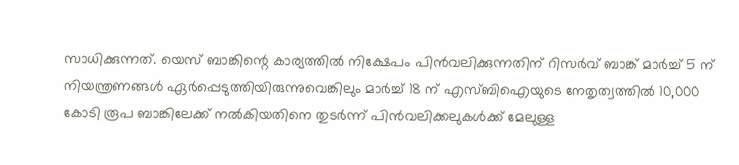സാധിക്കുന്നത്. യെസ് ബാങ്കിന്റെ കാര്യത്തിൽ നിക്ഷേപം പിൻവലിക്കുന്നതിന് റിസർവ് ബാങ്ക് മാർച്ച് 5 ന് നിയന്ത്രണങ്ങൾ ഏർപ്പെടുത്തിയിരുന്നുവെങ്കിലും മാർച്ച് 18 ന് എസ്ബിഐയുടെ നേതൃത്വത്തിൽ 10,000 കോടി രൂപ ബാങ്കിലേക്ക് നൽകിയതിനെ തുടർന്ന് പിൻവലിക്കലുകൾക്ക് മേലുള്ള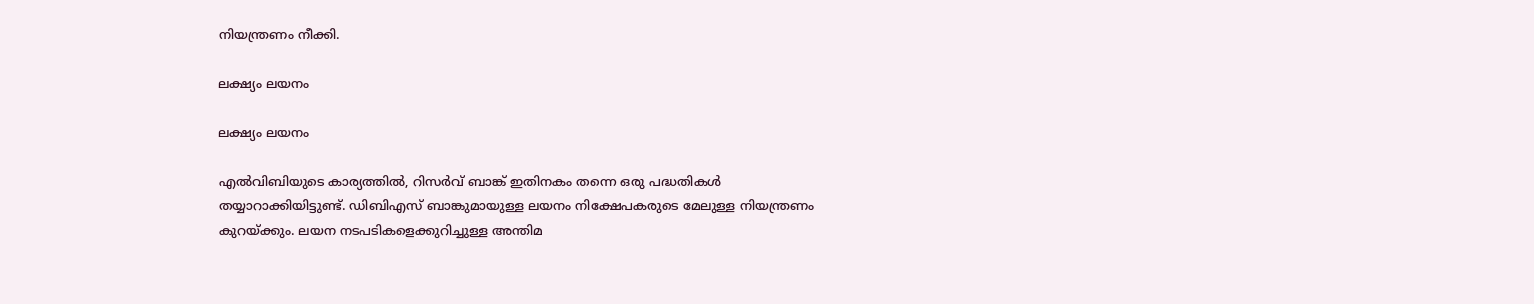നിയന്ത്രണം നീക്കി.

ലക്ഷ്യം ലയനം

ലക്ഷ്യം ലയനം

എൽ‌വിബിയുടെ കാര്യത്തിൽ, റിസർവ് ബാങ്ക് ഇതിനകം തന്നെ ഒരു പദ്ധതികൾ തയ്യാറാക്കിയിട്ടുണ്ട്. ഡിബിഎസ് ബാങ്കുമായുള്ള ലയനം നിക്ഷേപകരുടെ മേലുള്ള നിയന്ത്രണം കുറയ്ക്കും. ലയന നടപടികളെക്കുറിച്ചുള്ള അന്തിമ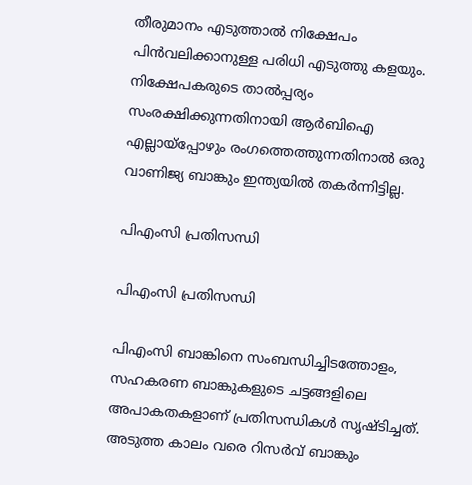തീരുമാനം എടുത്താൽ നിക്ഷേപം പിൻവലിക്കാനുള്ള പരിധി എടുത്തു കളയും. നിക്ഷേപകരുടെ താൽ‌പ്പര്യം സംരക്ഷിക്കുന്നതിനായി ആർ‌ബി‌ഐ എല്ലായ്‌പ്പോഴും രംഗത്തെത്തുന്നതിനാൽ ഒരു വാണിജ്യ ബാങ്കും ഇന്ത്യയിൽ തകർന്നിട്ടില്ല.

പിഎംസി പ്രതിസന്ധി

പിഎംസി പ്രതിസന്ധി

പി‌എം‌സി ബാങ്കിനെ സംബന്ധിച്ചിടത്തോളം, സഹകരണ ബാങ്കുകളുടെ ചട്ടങ്ങളിലെ അപാകതകളാണ് പ്രതിസന്ധികൾ സൃഷ്ടിച്ചത്. അടുത്ത കാലം വരെ റിസർവ് ബാങ്കും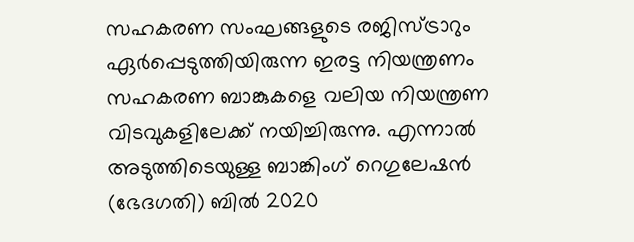സഹകരണ സംഘങ്ങളുടെ രജിസ്ട്രാറും ഏർപ്പെടുത്തിയിരുന്ന ഇരട്ട നിയന്ത്രണം സഹകരണ ബാങ്കുകളെ വലിയ നിയന്ത്രണ വിടവുകളിലേക്ക് നയിച്ചിരുന്നു. എന്നാൽ അടുത്തിടെയുള്ള ബാങ്കിംഗ് റെഗുലേഷൻ (ഭേദഗതി) ബിൽ 2020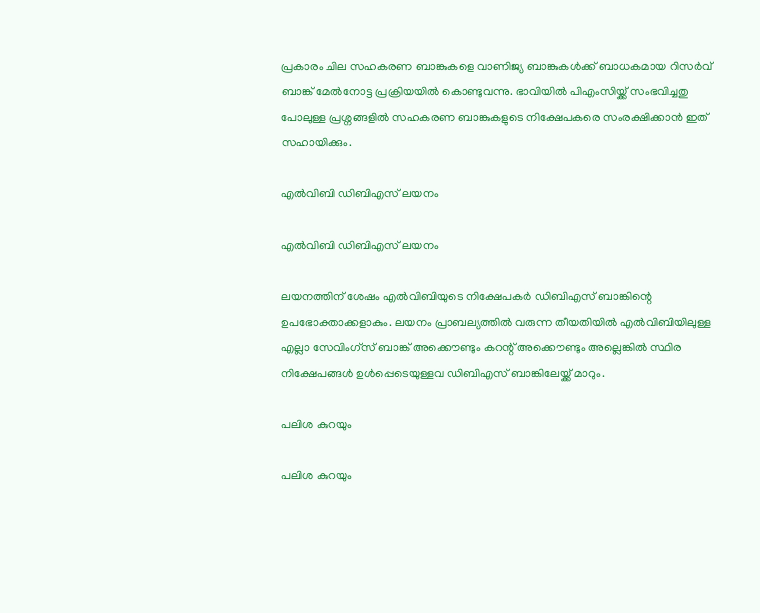പ്രകാരം ചില സഹകരണ ബാങ്കുകളെ വാണിജ്യ ബാങ്കുകൾക്ക് ബാധകമായ റിസർവ് ബാങ്ക് മേൽനോട്ട പ്രക്രിയയിൽ കൊണ്ടുവന്നു. ഭാവിയിൽ പിഎംസിയ്ക്ക് സംഭവിച്ചതു പോലുള്ള പ്രശ്നങ്ങളിൽ സഹകരണ ബാങ്കുകളുടെ നിക്ഷേപകരെ സംരക്ഷിക്കാൻ ഇത് സഹായിക്കും.

എൽ‌വി‌ബി ഡി‌ബി‌എസ് ലയനം

എൽ‌വി‌ബി ഡി‌ബി‌എസ് ലയനം

ലയനത്തിന് ശേഷം എൽ‌വി‌ബിയുടെ നിക്ഷേപകർ‌ ഡി‌ബി‌എസ് ബാങ്കിന്റെ ഉപഭോക്താക്കളാകും. ലയനം പ്രാബല്യത്തിൽ വരുന്ന തീയതിയിൽ എൽ‌വി‌ബിയിലുള്ള എല്ലാ സേവിംഗ്സ് ബാങ്ക് അക്കൌണ്ടും കറന്റ് അക്കൌണ്ടും അല്ലെങ്കിൽ സ്ഥിര നിക്ഷേപങ്ങൾ ഉൾപ്പെടെയുള്ളവ ഡി‌ബി‌എസ് ബാങ്കിലേയ്ക്ക് മാറും.

പലിശ കുറയും

പലിശ കുറയും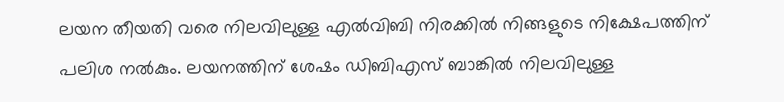ലയന തീയതി വരെ നിലവിലുള്ള എൽ‌വി‌ബി നിരക്കിൽ നിങ്ങളുടെ നിക്ഷേപത്തിന് പലിശ നൽകും. ലയനത്തിന് ശേഷം ഡിബിഎസ് ബാങ്കിൽ നിലവിലുള്ള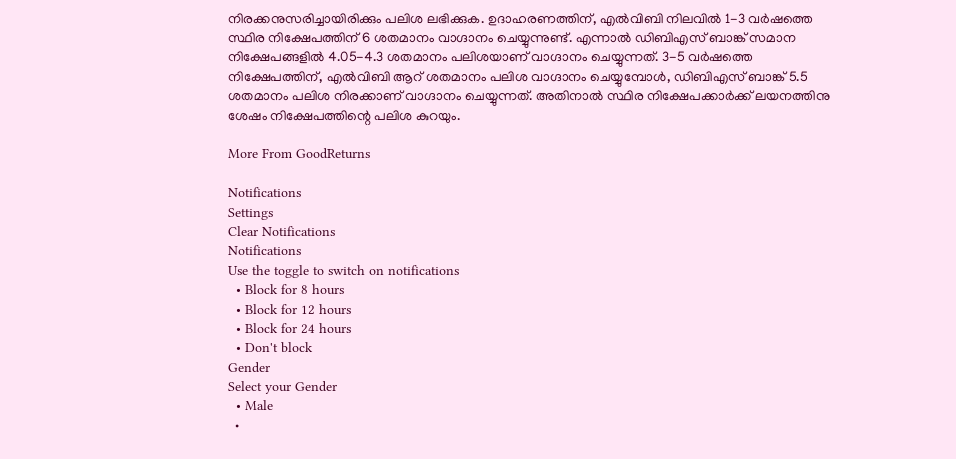നിരക്കനുസരിച്ചായിരിക്കും പലിശ ലഭിക്കുക. ഉദാഹരണത്തിന്, എൽ‌വി‌ബി നിലവിൽ 1-3 വർഷത്തെ സ്ഥിര നിക്ഷേപത്തിന് 6 ശതമാനം വാഗ്ദാനം ചെയ്യുന്നുണ്ട്. എന്നാൽ ഡിബിഎസ് ബാങ്ക് സമാന നിക്ഷേപങ്ങളിൽ 4.05-4.3 ശതമാനം പലിശയാണ് വാഗ്ദാനം ചെയ്യുന്നത്. 3-5 വർഷത്തെ നിക്ഷേപത്തിന്, എൽ‌വി‌ബി ആറ് ശതമാനം പലിശ വാഗ്ദാനം ചെയ്യുമ്പോൾ, ഡി‌ബി‌എസ് ബാങ്ക് 5.5 ശതമാനം പലിശ നിരക്കാണ് വാഗ്ദാനം ചെയ്യുന്നത്. അതിനാൽ സ്ഥിര നിക്ഷേപക്കാർക്ക് ലയനത്തിനു ശേഷം നിക്ഷേപത്തിന്റെ പലിശ കുറയും.

More From GoodReturns

Notifications
Settings
Clear Notifications
Notifications
Use the toggle to switch on notifications
  • Block for 8 hours
  • Block for 12 hours
  • Block for 24 hours
  • Don't block
Gender
Select your Gender
  • Male
  •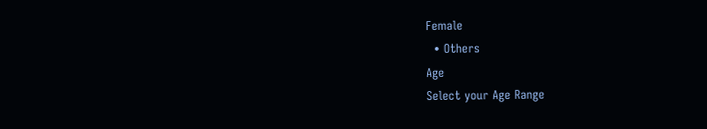Female
  • Others
Age
Select your Age Range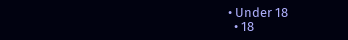• Under 18
  • 18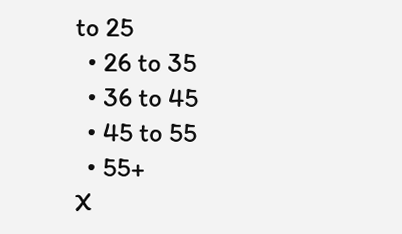to 25
  • 26 to 35
  • 36 to 45
  • 45 to 55
  • 55+
X